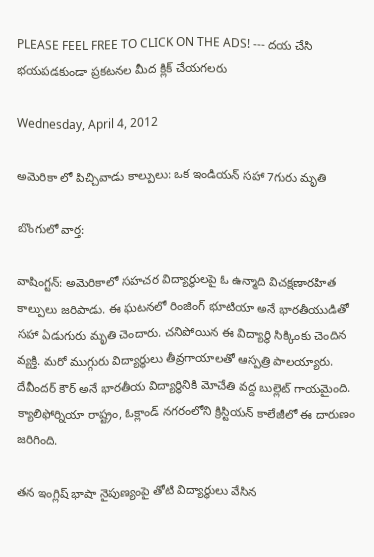PLEASE FEEL FREE TO CLICK ON THE ADS! --- దయ చేసి భయపడకుండా ప్రకటనల మీద క్లిక్ చేయగలరు

Wednesday, April 4, 2012

అమెరికా లో పిచ్చివాడు కాల్పులు: ఒక ఇండియన్ సహా 7గురు మృతి

బొంగులో వార్త:

వాషింగ్టన్: అమెరికాలో సహచర విద్యార్థులపై ఓ ఉన్మాది విచక్షణారహిత కాల్పులు జరిపాడు. ఈ ఘటనలో రింజింగ్ భూటియా అనే భారతీయుడితో సహా ఏడుగురు మృతి చెందారు. చనిపోయిన ఈ విద్యార్థి సిక్కింకు చెందిన వ్యక్తి. మరో ముగ్గురు విద్యార్థులు తీవ్రగాయాలతో ఆస్పత్రి పాలయ్యారు. దేవీందర్‌ కౌర్ అనే భారతీయ విద్యార్థినికి మోచేతి వద్ద బుల్లెట్‌ గాయమైంది. క్యాలిఫోర్నియా రాష్ట్రం, ఓక్లాండ్ నగరంలోని క్రిస్టియన్ కాలేజీలో ఈ దారుణం జరిగింది.

తన ఇంగ్లిష్ భాషా నైపుణ్యంపై తోటి విద్యార్థులు వేసిన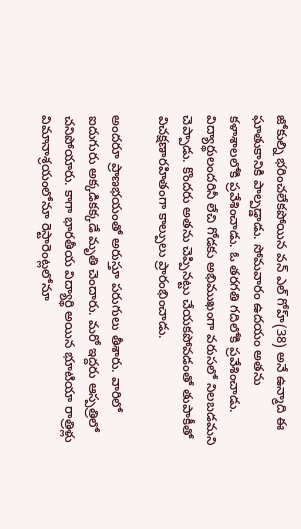జోకుల్ని భరించలేకపోయిన వన్ ఎల్ గోహ్(38) అనే ఉన్మాది ఈ ఘాతుకానికి పాల్పడ్డాడు. సోమవారం ఉదయం అతను కళాశాలలోకి ప్రవేశించాడు. ఓ తరగతి గదిలోకి ప్రవేశించాడు. విద్యార్థులందరినీ లేచి గోడకు అభిముఖంగా వరుసలో నిలబడమని చెప్పాడు. కొందరు అతను చెప్పినట్టు చేయకపోవడంతో తుపాకీతో విచక్షణారహితంగా కాల్పులు ప్రారంభించాడు.

అందరూ ప్రాణభయంతో అరుస్తూ పరుగులు తీశారు. వారిలో ఐదుగురు అక్కడికక్కడే మృతి చెందారు. మరో ఇద్దరు ఆస్పత్రిలో చనిపోయారు. కాగా భారతీయ విద్యార్థి అయిన భూటియా రాత్రిళ్లు విమానాశ్రయంలోనూ రెస్టారెంట్లలోనూ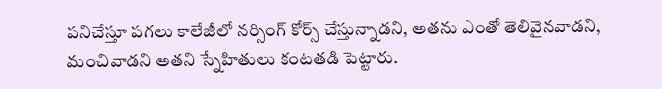పనిచేస్తూ పగలు కాలేజీలో నర్సింగ్ కోర్స్ చేస్తున్నాడని, అతను ఎంతో తెలివైనవాడని, మంచివాడని అతని స్నేహితులు కంటతడి పెట్టారు.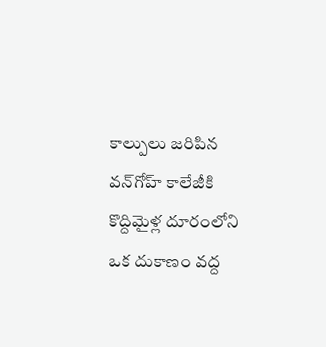కాల్పులు జరిపిన వన్‌గోహ్ కాలేజీకి కొద్దిమైళ్ల దూరంలోని ఒక దుకాణం వద్ద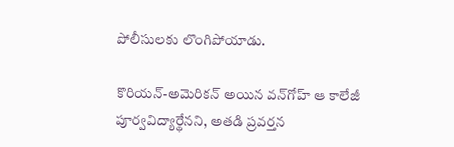పోలీసులకు లొంగిపోయాడు.

కొరియన్-అమెరికన్ అయిన వన్‌గోహ్ ఆ కాలేజీ పూర్వవిద్యార్థేనని, అతడి ప్రవర్తన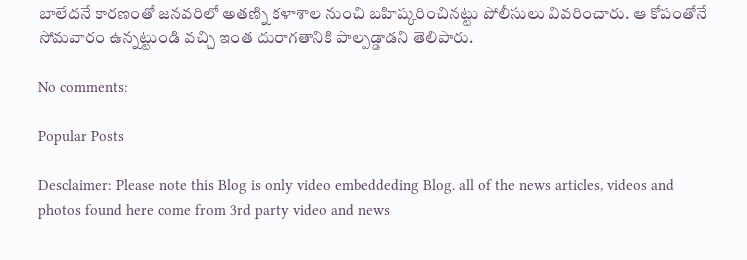బాలేదనే కారణంతో జనవరిలో అతణ్ని కళాశాల నుంచి బహిష్కరించినట్టు పోలీసులు వివరించారు. ఆ కోపంతోనే సోమవారం ఉన్నట్టుండి వచ్చి ఇంత దురాగతానికి పాల్పడ్డాడని తెలిపారు.

No comments:

Popular Posts

Desclaimer: Please note this Blog is only video embeddeding Blog. all of the news articles, videos and photos found here come from 3rd party video and news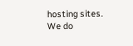hosting sites. We do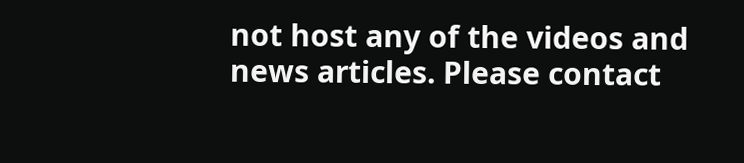not host any of the videos and news articles. Please contact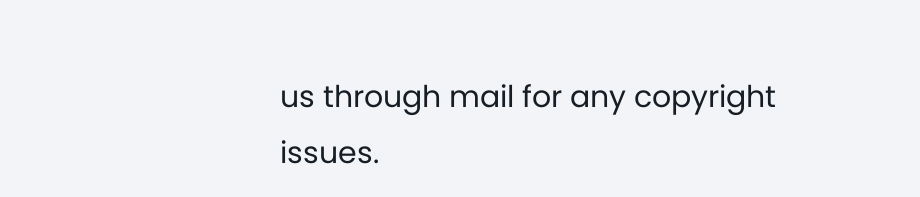us through mail for any copyright issues.